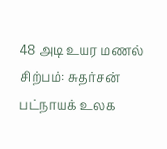48 அடி உயர மணல் சிற்பம்: சுதர்சன் பட்நாயக் உலக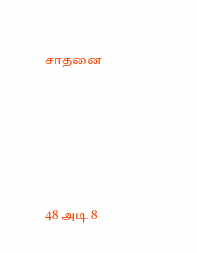சாதனை






48 அடி 8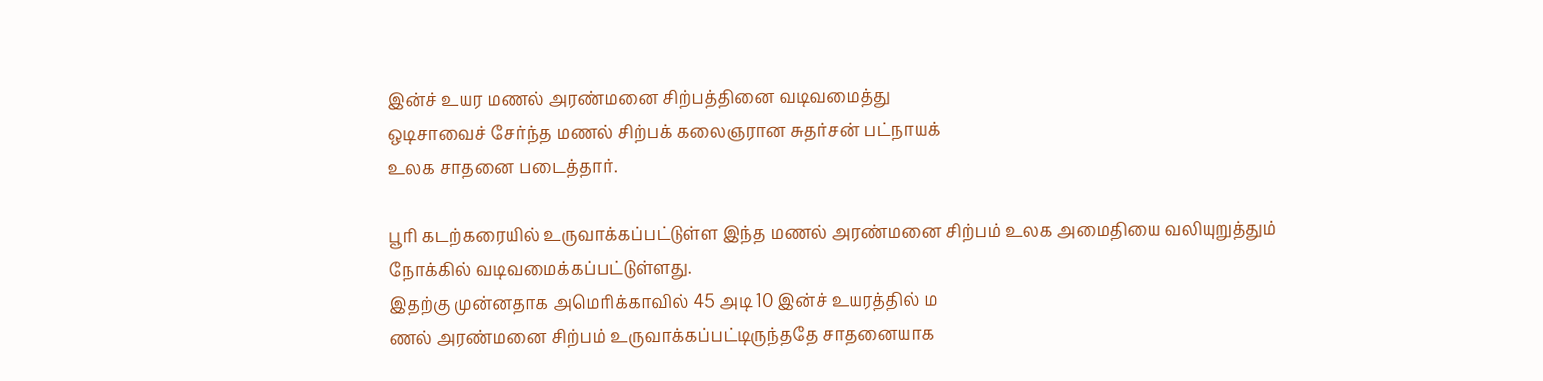இன்ச் உயர மணல் அரண்மனை சிற்பத்தினை வடிவமைத்து
ஒடிசாவைச் சேர்ந்த மணல் சிற்பக் கலைஞரான சுதர்சன் பட்நாயக்
உலக சாதனை படைத்தார்.

பூரி கடற்கரையில் உருவாக்கப்பட்டுள்ள இந்த மணல் அரண்மனை சிற்பம் உலக அமைதியை வலியுறுத்தும் நோக்கில் வடிவமைக்கப்பட்டுள்ளது.
இதற்கு முன்னதாக அமெரிக்காவில் 45 அடி 10 இன்ச் உயரத்தில் ம
ணல் அரண்மனை சிற்பம் உருவாக்கப்பட்டிருந்ததே சாதனையாக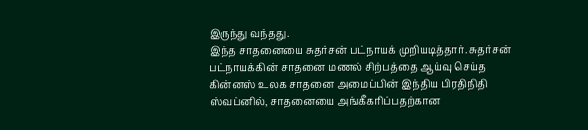இருந்து வந்தது.
இந்த சாதனையை சுதர்சன் பட்நாயக் முறியடித்தார். சுதர்சன் பட்நாயக்கின் சாதனை மணல் சிற்பத்தை ஆய்வு செய்த கின்னஸ் உலக சாதனை அமைப்பின் இந்திய பிரதிநிதி ஸ்வப்னில், சாதனையை அங்கீகரிப்பதற்கான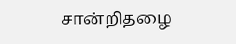சான்றிதழை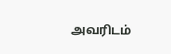அவரிடம்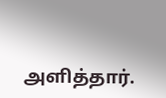அளித்தார்.